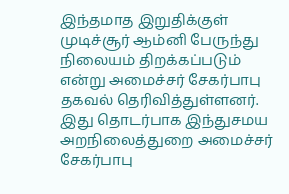இந்தமாத இறுதிக்குள் முடிச்சூர் ஆம்னி பேருந்து நிலையம் திறக்கப்படும் என்று அமைச்சர் சேகர்பாபு தகவல் தெரிவித்துள்ளனர்.
இது தொடர்பாக இந்துசமய அறநிலைத்துறை அமைச்சர் சேகர்பாபு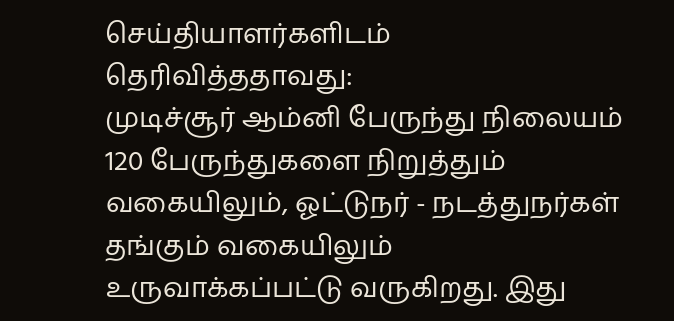செய்தியாளர்களிடம் தெரிவித்ததாவது:
முடிச்சூர் ஆம்னி பேருந்து நிலையம் 120 பேருந்துகளை நிறுத்தும் வகையிலும், ஓட்டுநர் - நடத்துநர்கள் தங்கும் வகையிலும் உருவாக்கப்பட்டு வருகிறது. இது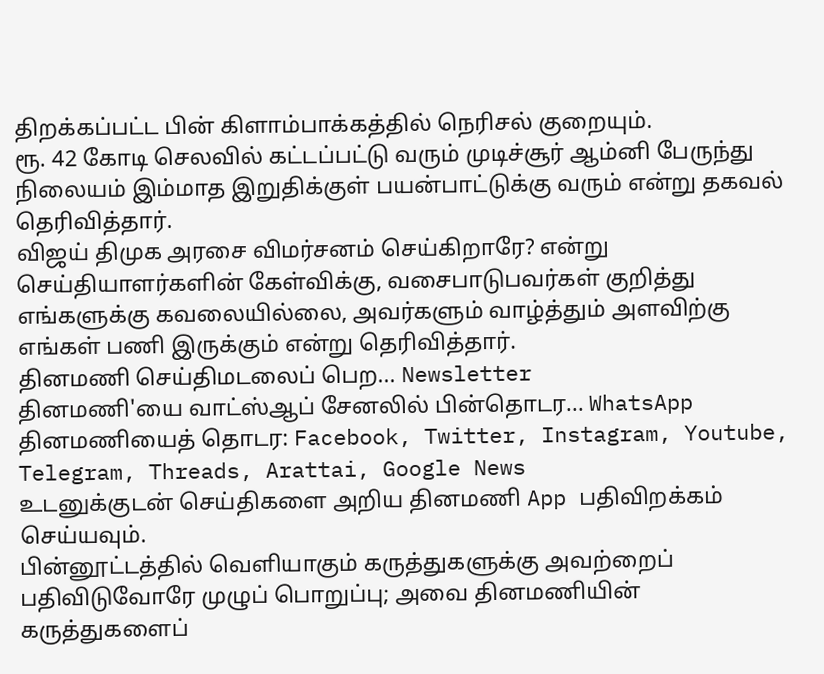திறக்கப்பட்ட பின் கிளாம்பாக்கத்தில் நெரிசல் குறையும்.
ரூ. 42 கோடி செலவில் கட்டப்பட்டு வரும் முடிச்சூர் ஆம்னி பேருந்து நிலையம் இம்மாத இறுதிக்குள் பயன்பாட்டுக்கு வரும் என்று தகவல் தெரிவித்தார்.
விஜய் திமுக அரசை விமர்சனம் செய்கிறாரே? என்று செய்தியாளர்களின் கேள்விக்கு, வசைபாடுபவர்கள் குறித்து எங்களுக்கு கவலையில்லை, அவர்களும் வாழ்த்தும் அளவிற்கு எங்கள் பணி இருக்கும் என்று தெரிவித்தார்.
தினமணி செய்திமடலைப் பெற... Newsletter
தினமணி'யை வாட்ஸ்ஆப் சேனலில் பின்தொடர... WhatsApp
தினமணியைத் தொடர: Facebook, Twitter, Instagram, Youtube, Telegram, Threads, Arattai, Google News
உடனுக்குடன் செய்திகளை அறிய தினமணி App பதிவிறக்கம் செய்யவும்.
பின்னூட்டத்தில் வெளியாகும் கருத்துகளுக்கு அவற்றைப் பதிவிடுவோரே முழுப் பொறுப்பு; அவை தினமணியின் கருத்துகளைப்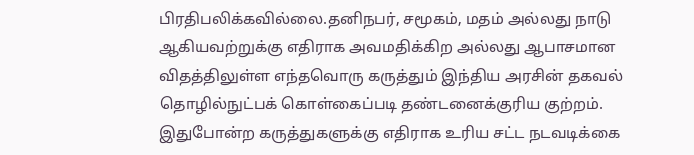பிரதிபலிக்கவில்லை.தனிநபர், சமூகம், மதம் அல்லது நாடு ஆகியவற்றுக்கு எதிராக அவமதிக்கிற அல்லது ஆபாசமான விதத்திலுள்ள எந்தவொரு கருத்தும் இந்திய அரசின் தகவல் தொழில்நுட்பக் கொள்கைப்படி தண்டனைக்குரிய குற்றம். இதுபோன்ற கருத்துகளுக்கு எதிராக உரிய சட்ட நடவடிக்கை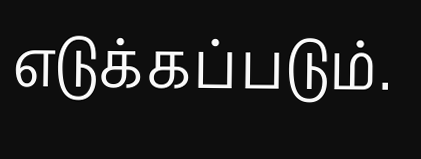எடுக்கப்படும்.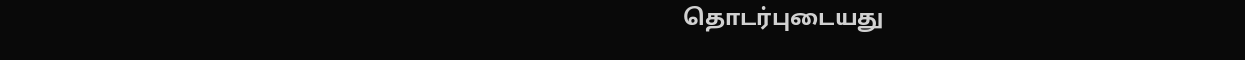தொடர்புடையது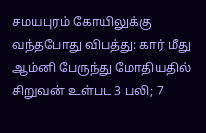சமயபுரம் கோயிலுக்கு வந்தபோது விபத்து: கார் மீது ஆம்னி பேருந்து மோதியதில் சிறுவன் உள்பட 3 பலி; 7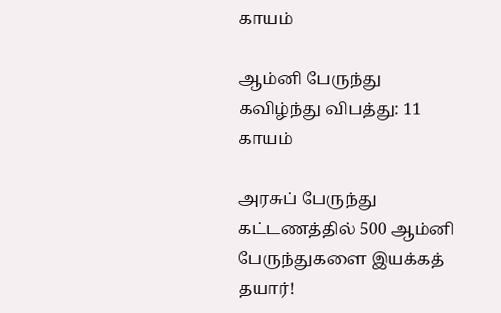காயம்

ஆம்னி பேருந்து கவிழ்ந்து விபத்து: 11 காயம்

அரசுப் பேருந்து கட்டணத்தில் 500 ஆம்னி பேருந்துகளை இயக்கத் தயார்!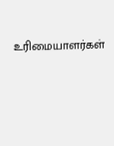உரிமையாளர்கள்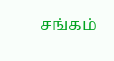சங்கம்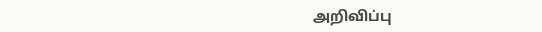அறிவிப்பு